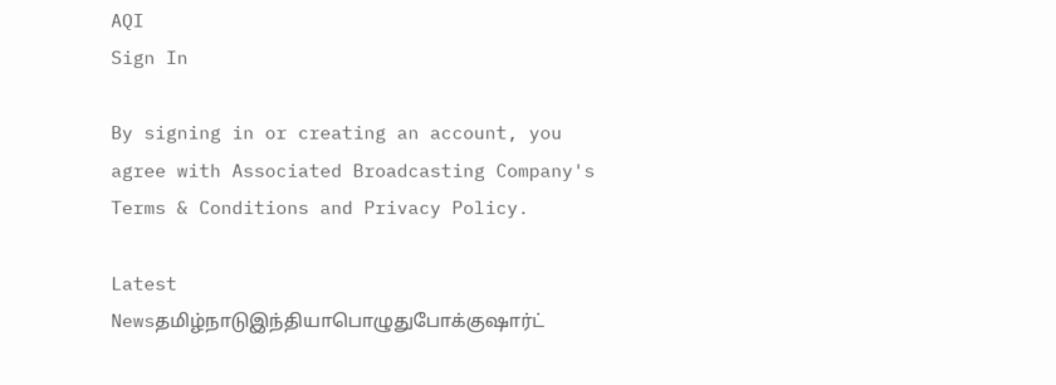AQI
Sign In

By signing in or creating an account, you agree with Associated Broadcasting Company's Terms & Conditions and Privacy Policy.

Latest Newsதமிழ்நாடுஇந்தியாபொழுதுபோக்குஷார்ட்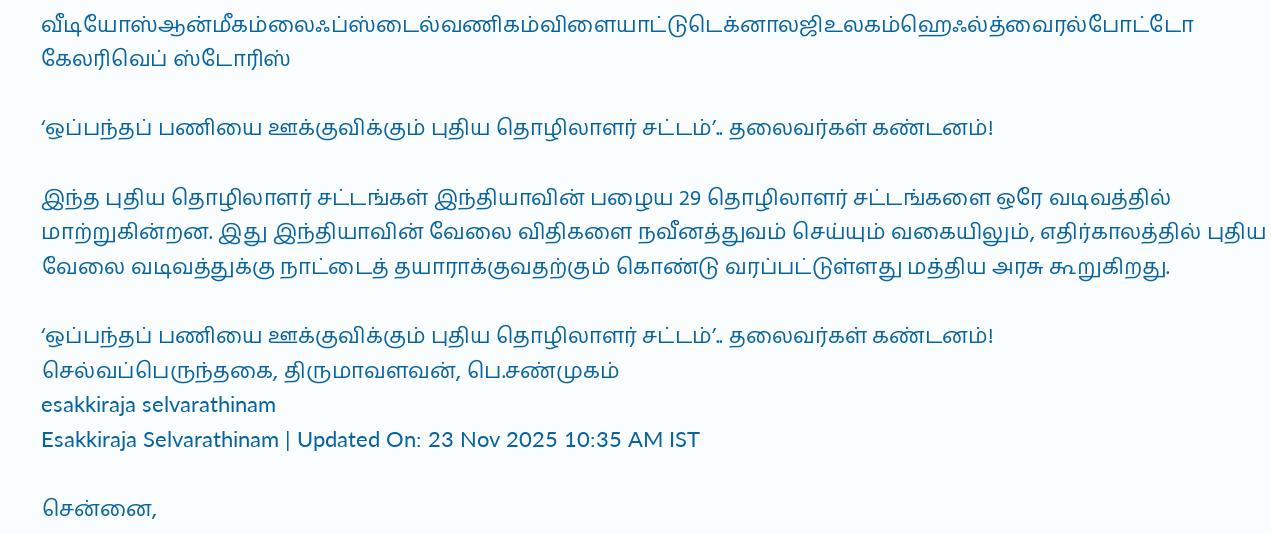வீடியோஸ்ஆன்மீகம்லைஃப்ஸ்டைல்வணிகம்விளையாட்டுடெக்னாலஜிஉலகம்ஹெஃல்த்வைரல்போட்டோ கேலரிவெப் ஸ்டோரிஸ்

‘ஒப்பந்தப் பணியை ஊக்குவிக்கும் புதிய தொழிலாளர் சட்டம்’.. தலைவர்கள் கண்டனம்!

இந்த புதிய தொழிலாளர் சட்டங்கள் இந்தியாவின் பழைய 29 தொழிலாளர் சட்டங்களை ஒரே வடிவத்தில் மாற்றுகின்றன. இது இந்தியாவின் வேலை விதிகளை நவீனத்துவம் செய்யும் வகையிலும், எதிர்காலத்தில் புதிய வேலை வடிவத்துக்கு நாட்டைத் தயாராக்குவதற்கும் கொண்டு வரப்பட்டுள்ளது மத்திய அரசு கூறுகிறது.

‘ஒப்பந்தப் பணியை ஊக்குவிக்கும் புதிய தொழிலாளர் சட்டம்’.. தலைவர்கள் கண்டனம்!
செல்வப்பெருந்தகை, திருமாவளவன், பெ.சண்முகம்
esakkiraja selvarathinam
Esakkiraja Selvarathinam | Updated On: 23 Nov 2025 10:35 AM IST

சென்னை,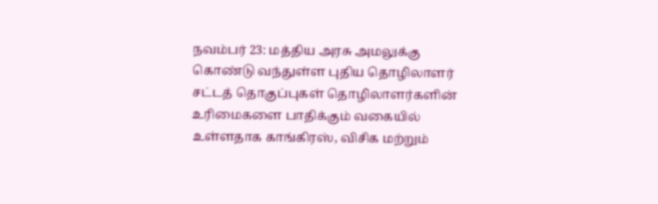நவம்பர் 23: மத்திய அரசு அமலுக்கு கொண்டு வந்துள்ள புதிய தொழிலாளர் சட்டத் தொகுப்புகள் தொழிலாளர்களின் உரிமைகளை பாதிக்கும் வகையில் உள்ளதாக காங்கிரஸ், விசிக மற்றும்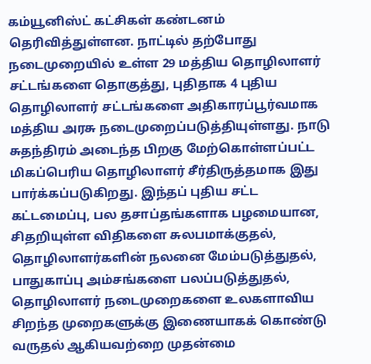கம்யூனிஸ்ட் கட்சிகள் கண்டனம் தெரிவித்துள்ளன. நாட்டில் தற்போது நடைமுறையில் உள்ள 29 மத்திய தொழிலாளர் சட்டங்களை தொகுத்து, புதிதாக 4 புதிய தொழிலாளர் சட்டங்களை அதிகாரப்பூர்வமாக மத்திய அரசு நடைமுறைப்படுத்தியுள்ளது. நாடு சுதந்திரம் அடைந்த பிறகு மேற்கொள்ளப்பட்ட மிகப்பெரிய தொழிலாளர் சீர்திருத்தமாக இது பார்க்கப்படுகிறது. இந்தப் புதிய சட்ட கட்டமைப்பு, பல தசாப்தங்களாக பழமையான, சிதறியுள்ள விதிகளை சுலபமாக்குதல், தொழிலாளர்களின் நலனை மேம்படுத்துதல், பாதுகாப்பு அம்சங்களை பலப்படுத்துதல், தொழிலாளர் நடைமுறைகளை உலகளாவிய சிறந்த முறைகளுக்கு இணையாகக் கொண்டு வருதல் ஆகியவற்றை முதன்மை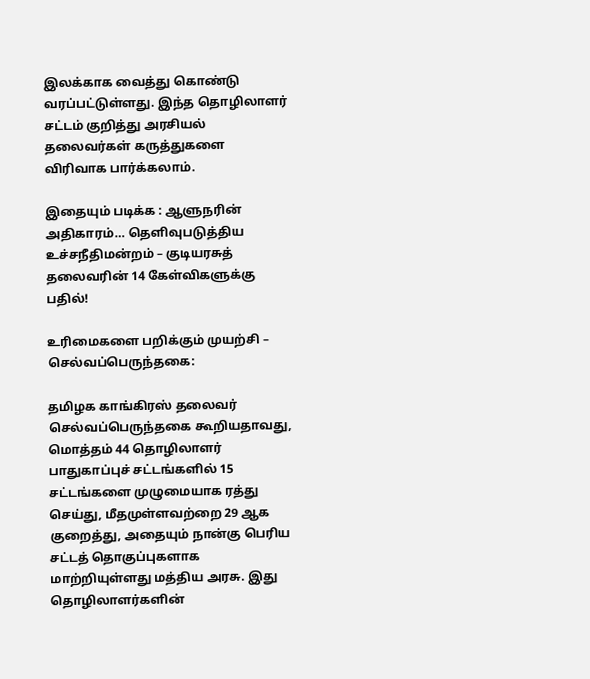இலக்காக வைத்து கொண்டு வரப்பட்டுள்ளது. இந்த தொழிலாளர் சட்டம் குறித்து அரசியல் தலைவர்கள் கருத்துகளை விரிவாக பார்க்கலாம்.

இதையும் படிக்க : ஆளுநரின் அதிகாரம்… தெளிவுபடுத்திய உச்சநீதிமன்றம் – குடியரசுத் தலைவரின் 14 கேள்விகளுக்கு பதில்!

உரிமைகளை பறிக்கும் முயற்சி – செல்வப்பெருந்தகை:

தமிழக காங்கிரஸ் தலைவர் செல்வப்பெருந்தகை கூறியதாவது, மொத்தம் 44 தொழிலாளர் பாதுகாப்புச் சட்டங்களில் 15 சட்டங்களை முழுமையாக ரத்து செய்து, மீதமுள்ளவற்றை 29 ஆக குறைத்து, அதையும் நான்கு பெரிய சட்டத் தொகுப்புகளாக மாற்றியுள்ளது மத்திய அரசு. இது தொழிலாளர்களின்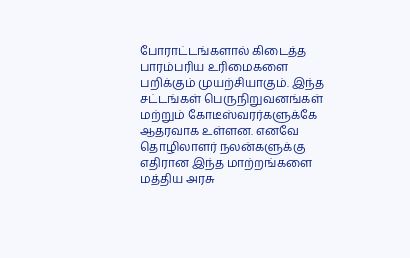போராட்டங்களால் கிடைத்த பாரம்பரிய உரிமைகளை பறிக்கும் முயற்சியாகும். இந்த சட்டங்கள் பெருநிறுவனங்கள் மற்றும் கோடீஸ்வரர்களுக்கே ஆதரவாக உள்ளன. எனவே தொழிலாளர் நலன்களுக்கு எதிரான இந்த மாற்றங்களை மத்திய அரசு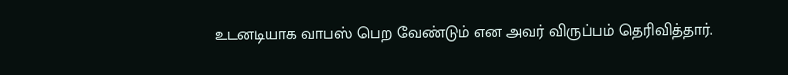உடனடியாக வாபஸ் பெற வேண்டும் என அவர் விருப்பம் தெரிவித்தார்.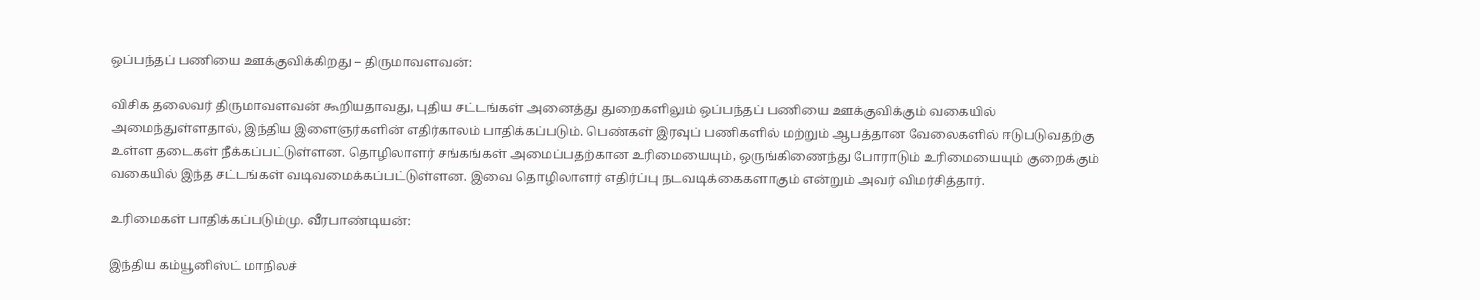ஒப்பந்தப் பணியை ஊக்குவிக்கிறது – திருமாவளவன்:

விசிக தலைவர் திருமாவளவன் கூறியதாவது, புதிய சட்டங்கள் அனைத்து துறைகளிலும் ஒப்பந்தப் பணியை ஊக்குவிக்கும் வகையில் அமைந்துள்ளதால், இந்திய இளைஞர்களின் எதிர்காலம் பாதிக்கப்படும். பெண்கள் இரவுப் பணிகளில் மற்றும் ஆபத்தான வேலைகளில் ஈடுபடுவதற்கு உள்ள தடைகள் நீக்கப்பட்டுள்ளன. தொழிலாளர் சங்கங்கள் அமைப்பதற்கான உரிமையையும், ஒருங்கிணைந்து போராடும் உரிமையையும் குறைக்கும் வகையில் இந்த சட்டங்கள் வடிவமைக்கப்பட்டுள்ளன. இவை தொழிலாளர் எதிர்ப்பு நடவடிக்கைகளாகும் என்றும் அவர் விமர்சித்தார்.

உரிமைகள் பாதிக்கப்படும்மு. வீரபாண்டியன்:

இந்திய கம்யூனிஸ்ட் மாநிலச்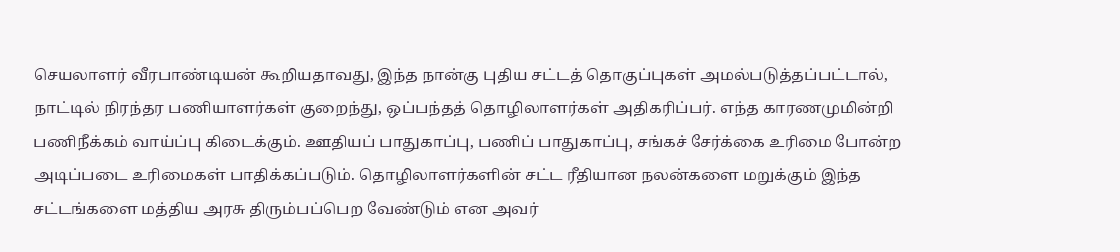செயலாளர் வீரபாண்டியன் கூறியதாவது, இந்த நான்கு புதிய சட்டத் தொகுப்புகள் அமல்படுத்தப்பட்டால், நாட்டில் நிரந்தர பணியாளர்கள் குறைந்து, ஒப்பந்தத் தொழிலாளர்கள் அதிகரிப்பர். எந்த காரணமுமின்றி பணிநீக்கம் வாய்ப்பு கிடைக்கும். ஊதியப் பாதுகாப்பு, பணிப் பாதுகாப்பு, சங்கச் சேர்க்கை உரிமை போன்ற அடிப்படை உரிமைகள் பாதிக்கப்படும். தொழிலாளர்களின் சட்ட ரீதியான நலன்களை மறுக்கும் இந்த சட்டங்களை மத்திய அரசு திரும்பப்பெற வேண்டும் என அவர்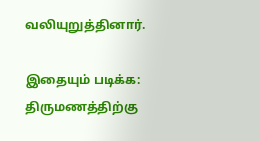வலியுறுத்தினார்.

இதையும் படிக்க: திருமணத்திற்கு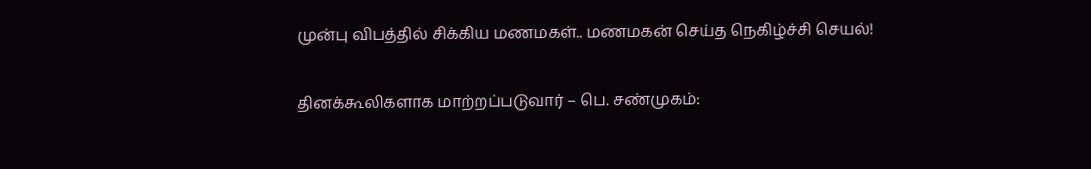முன்பு விபத்தில் சிக்கிய மணமகள்.. மணமகன் செய்த நெகிழ்ச்சி செயல்!

தினக்கூலிகளாக மாற்றப்படுவார் – பெ. சண்முகம்: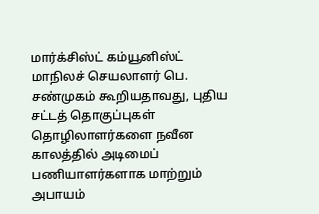மார்க்சிஸ்ட் கம்யூனிஸ்ட் மாநிலச் செயலாளர் பெ. சண்முகம் கூறியதாவது, புதிய சட்டத் தொகுப்புகள் தொழிலாளர்களை நவீன காலத்தில் அடிமைப் பணியாளர்களாக மாற்றும் அபாயம்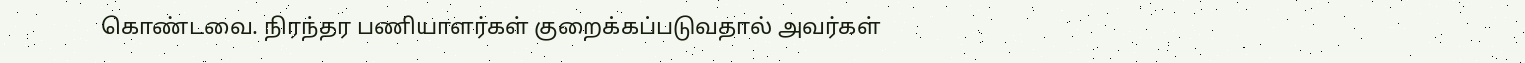கொண்டவை. நிரந்தர பணியாளர்கள் குறைக்கப்படுவதால் அவர்கள்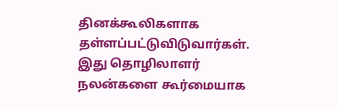தினக்கூலிகளாக தள்ளப்பட்டுவிடுவார்கள். இது தொழிலாளர் நலன்களை கூர்மையாக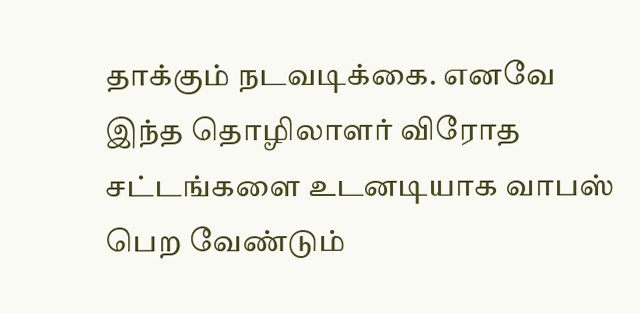தாக்கும் நடவடிக்கை. எனவே இந்த தொழிலாளர் விரோத சட்டங்களை உடனடியாக வாபஸ் பெற வேண்டும்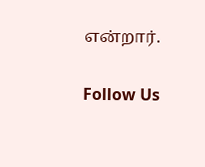என்றார்.

Follow Us